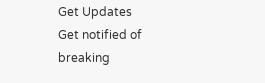Get Updates
Get notified of breaking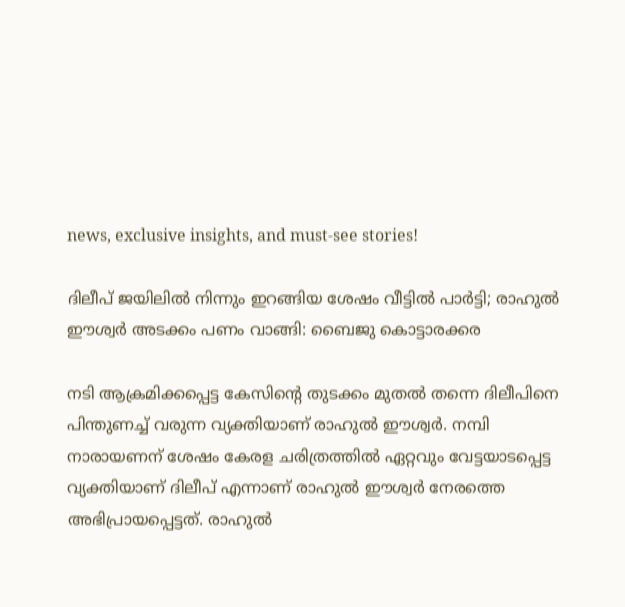news, exclusive insights, and must-see stories!

ദിലീപ് ജയിലില്‍ നിന്നും ഇറങ്ങിയ ശേഷം വീട്ടില്‍ പാർട്ടി; രാഹുല്‍ ഈശ്വർ അടക്കം പണം വാങ്ങി: ബൈജു കൊട്ടാരക്കര

നടി ആക്രമിക്കപ്പെട്ട കേസിന്റെ തുടക്കം മുതല്‍ തന്നെ ദിലീപിനെ പിന്തുണച്ച് വരുന്ന വ്യക്തിയാണ് രാഹുല്‍ ഈശ്വർ. നമ്പി നാരായണന് ശേഷം കേരള ചരിത്രത്തിൽ ഏറ്റവും വേട്ടയാടപ്പെട്ട വ്യക്തിയാണ് ദിലീപ് എന്നാണ് രാഹുല്‍ ഈശ്വർ നേരത്തെ അഭിപ്രായപ്പെട്ടത്. രാഹുല്‍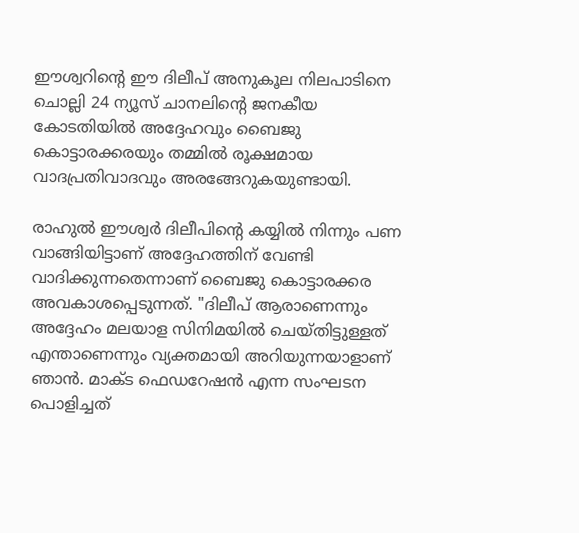ഈശ്വറിന്റെ ഈ ദിലീപ് അനുകൂല നിലപാടിനെ ചൊല്ലി 24 ന്യൂസ് ചാനലിന്റെ ജനകീയ കോടതിയില്‍ അദ്ദേഹവും ബൈജു കൊട്ടാരക്കരയും തമ്മില്‍ രൂക്ഷമായ വാദപ്രതിവാദവും അരങ്ങേറുകയുണ്ടായി.

രാഹുല്‍ ഈശ്വർ ദിലീപിന്റെ കയ്യില്‍ നിന്നും പണ വാങ്ങിയിട്ടാണ് അദ്ദേഹത്തിന് വേണ്ടി വാദിക്കുന്നതെന്നാണ് ബൈജു കൊട്ടാരക്കര അവകാശപ്പെടുന്നത്. "ദിലീപ് ആരാണെന്നും അദ്ദേഹം മലയാള സിനിമയില്‍ ചെയ്തിട്ടുള്ളത് എന്താണെന്നും വ്യക്തമായി അറിയുന്നയാളാണ് ഞാന്‍. മാക്ട ഫെഡറേഷന്‍ എന്ന സംഘടന പൊളിച്ചത്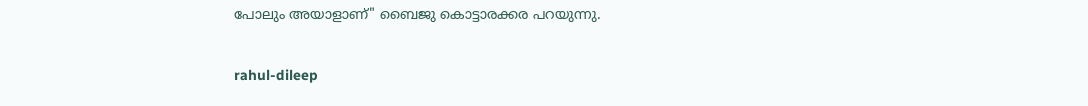പോലും അയാളാണ്" ബൈജു കൊട്ടാരക്കര പറയുന്നു.

rahul-dileep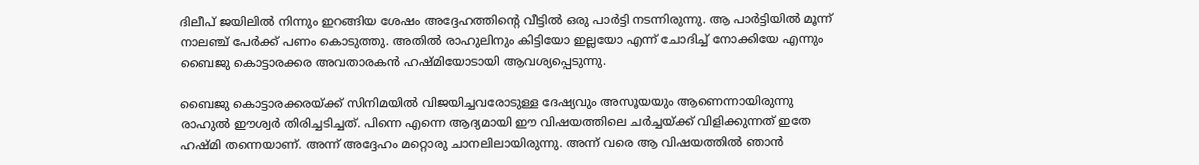ദിലീപ് ജയിലില്‍ നിന്നും ഇറങ്ങിയ ശേഷം അദ്ദേഹത്തിന്റെ വീട്ടില്‍ ഒരു പാർട്ടി നടന്നിരുന്നു. ആ പാർട്ടിയില്‍ മൂന്ന് നാലഞ്ച് പേർക്ക് പണം കൊടുത്തു. അതില്‍ രാഹുലിനും കിട്ടിയോ ഇല്ലയോ എന്ന് ചോദിച്ച് നോക്കിയേ എന്നും ബൈജു കൊട്ടാരക്കര അവതാരകന്‍ ഹഷ്മിയോടായി ആവശ്യപ്പെടുന്നു.

ബൈജു കൊട്ടാരക്കരയ്ക്ക് സിനിമയില്‍ വിജയിച്ചവരോടുള്ള ദേഷ്യവും അസൂയയും ആണെന്നായിരുന്നു രാഹുല്‍ ഈശ്വർ തിരിച്ചടിച്ചത്. പിന്നെ എന്നെ ആദ്യമായി ഈ വിഷയത്തിലെ ചർച്ചയ്ക്ക് വിളിക്കുന്നത് ഇതേ ഹഷ്മി തന്നെയാണ്. അന്ന് അദ്ദേഹം മറ്റൊരു ചാനലിലായിരുന്നു. അന്ന് വരെ ആ വിഷയത്തില്‍ ഞാന്‍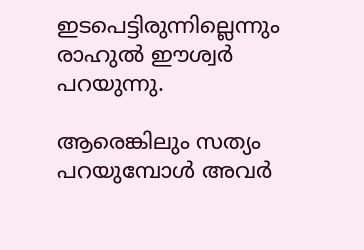ഇടപെട്ടിരുന്നില്ലെന്നും രാഹുല്‍ ഈശ്വർ പറയുന്നു.

ആരെങ്കിലും സത്യം പറയുമ്പോള്‍ അവർ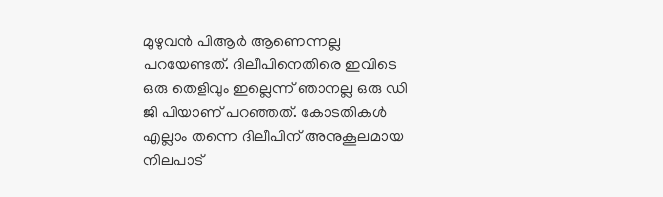മുഴുവന്‍ പിആർ ആണെന്നല്ല പറയേണ്ടത്. ദിലീപിനെതിരെ ഇവിടെ ഒരു തെളിവും ഇല്ലെന്ന് ഞാനല്ല ഒരു ഡി ജി പിയാണ് പറഞ്ഞത്. കോടതികള്‍ എല്ലാം തന്നെ ദിലീപിന് അനുകൂലമായ നിലപാട്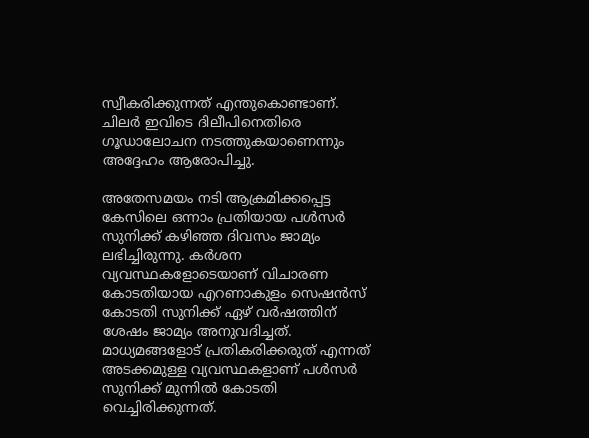സ്വീകരിക്കുന്നത് എന്തുകൊണ്ടാണ്. ചിലർ ഇവിടെ ദിലീപിനെതിരെ ഗൂഡാലോചന നടത്തുകയാണെന്നും അദ്ദേഹം ആരോപിച്ചു.

അതേസമയം നടി ആക്രമിക്കപ്പെട്ട കേസിലെ ഒന്നാം പ്രതിയായ പള്‍സർ സുനിക്ക് കഴിഞ്ഞ ദിവസം ജാമ്യം ലഭിച്ചിരുന്നു. കർശന വ്യവസ്ഥകളോടെയാണ് വിചാരണ കോടതിയായ എറണാകുളം സെഷൻസ് കോടതി സുനിക്ക് ഏഴ് വർഷത്തിന് ശേഷം ജാമ്യം അനുവദിച്ചത്. മാധ്യമങ്ങളോട് പ്രതികരിക്കരുത് എന്നത് അടക്കമുള്ള വ്യവസ്ഥകളാണ് പള്‍സർ സുനിക്ക് മുന്നില്‍ കോടതി വെച്ചിരിക്കുന്നത്.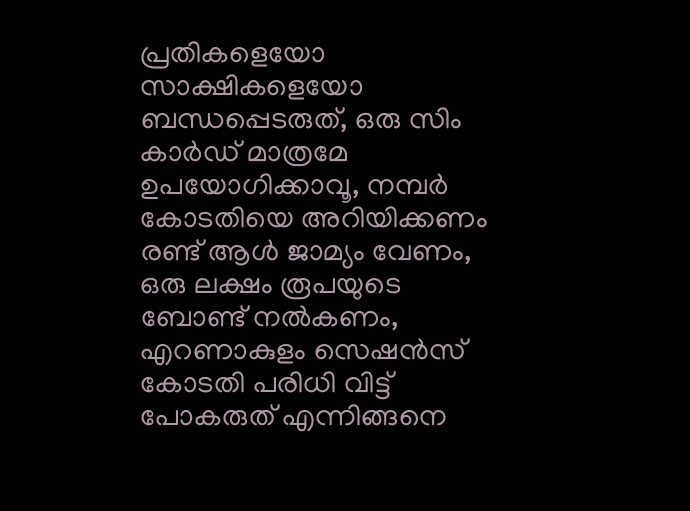പ്രതികളെയോ സാക്ഷികളെയോ ബന്ധപ്പെടരുത്, ഒരു സിം കാർഡ് മാത്രമേ ഉപയോഗിക്കാവൂ, നമ്പർ കോടതിയെ അറിയിക്കണം രണ്ട് ആൾ ജാമ്യം വേണം, ഒരു ലക്ഷം രൂപയുടെ ബോണ്ട് നൽകണം, എറണാകുളം സെഷൻസ് കോടതി പരിധി വിട്ട് പോകരുത് എന്നിങ്ങനെ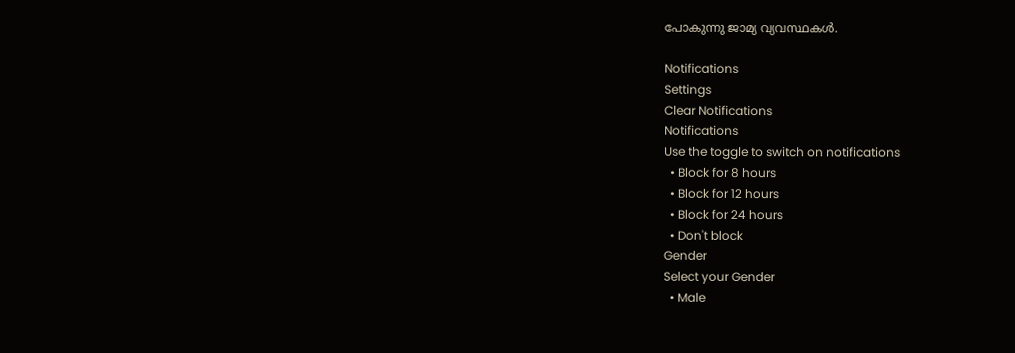പോകുന്നു ജാമ്യ വ്യവസ്ഥകള്‍.

Notifications
Settings
Clear Notifications
Notifications
Use the toggle to switch on notifications
  • Block for 8 hours
  • Block for 12 hours
  • Block for 24 hours
  • Don't block
Gender
Select your Gender
  • Male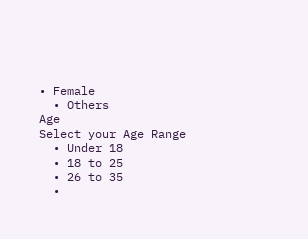• Female
  • Others
Age
Select your Age Range
  • Under 18
  • 18 to 25
  • 26 to 35
  •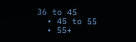36 to 45
  • 45 to 55
  • 55+